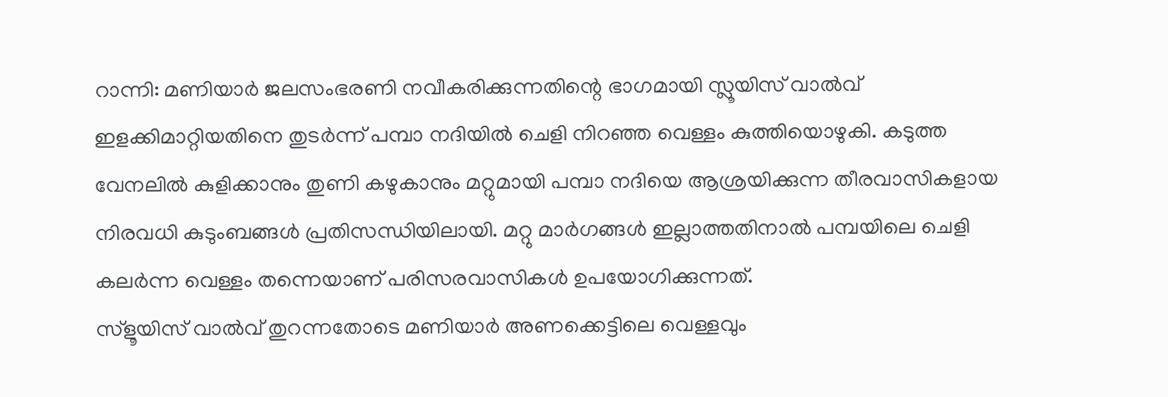റാന്നി: മണിയാർ ജലസംഭരണി നവീകരിക്കുന്നതിന്റെ ഭാഗമായി സ്ലൂയിസ് വാൽവ് ഇളക്കിമാറ്റിയതിനെ തുടർന്ന് പമ്പാ നദിയിൽ ചെളി നിറഞ്ഞ വെള്ളം കുത്തിയൊഴുകി. കടുത്ത വേനലിൽ കുളിക്കാനും തുണി കഴുകാനും മറ്റുമായി പമ്പാ നദിയെ ആശ്രയിക്കുന്ന തീരവാസികളായ നിരവധി കുടുംബങ്ങൾ പ്രതിസന്ധിയിലായി. മറ്റു മാർഗങ്ങൾ ഇല്ലാത്തതിനാൽ പമ്പയിലെ ചെളി കലർന്ന വെള്ളം തന്നെയാണ് പരിസരവാസികൾ ഉപയോഗിക്കുന്നത്.
സ്ളൂയിസ് വാൽവ് തുറന്നതോടെ മണിയാർ അണക്കെട്ടിലെ വെള്ളവും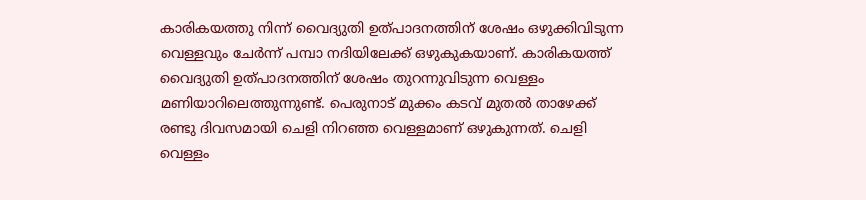കാരികയത്തു നിന്ന് വൈദ്യുതി ഉത്പാദനത്തിന് ശേഷം ഒഴുക്കിവിടുന്ന വെള്ളവും ചേർന്ന് പമ്പാ നദിയിലേക്ക് ഒഴുകുകയാണ്. കാരികയത്ത് വൈദ്യുതി ഉത്പാദനത്തിന് ശേഷം തുറന്നുവിടുന്ന വെള്ളം മണിയാറിലെത്തുന്നുണ്ട്. പെരുനാട് മുക്കം കടവ് മുതൽ താഴേക്ക് രണ്ടു ദിവസമായി ചെളി നിറഞ്ഞ വെള്ളമാണ് ഒഴുകുന്നത്. ചെളി വെള്ളം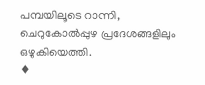പമ്പയിലൂടെ റാന്നി, ചെറുകോൽപ്പുഴ പ്രദേശങ്ങളിലും ഒഴുകിയെത്തി.
♦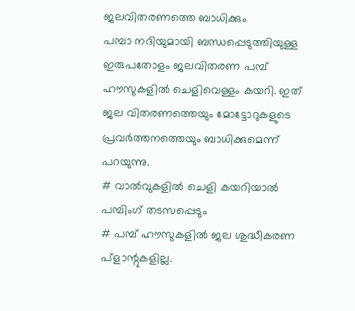ജലവിതരണത്തെ ബാധിക്കും
പമ്പാ നദിയുമായി ബന്ധപ്പെടുത്തിയുള്ള ഇരുപതോളം ജലവിതരണ പമ്പ് ഹൗസുകളിൽ ചെളിവെള്ളം കയറി. ഇത് ജല വിതരണത്തെയും മോട്ടോറുകളുടെ പ്രവർത്തനത്തെയും ബാധിക്കുമെന്ന് പറയുന്നു.
# വാൽവുകളിൽ ചെളി കയറിയാൽ പമ്പിംഗ് തടസപ്പെടും
# പമ്പ് ഹൗസുകളിൽ ജല ശുദ്ധീകരണ പ്ളാന്റുകളില്ല.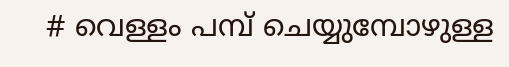# വെള്ളം പമ്പ് ചെയ്യുമ്പോഴുള്ള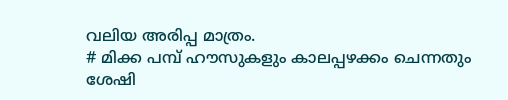വലിയ അരിപ്പ മാത്രം.
# മിക്ക പമ്പ് ഹൗസുകളും കാലപ്പഴക്കം ചെന്നതും ശേഷി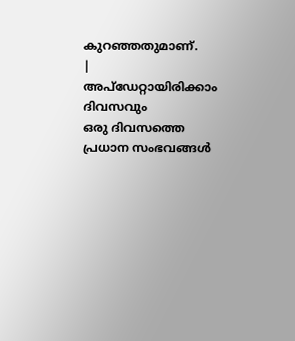കുറഞ്ഞതുമാണ്.
|
അപ്ഡേറ്റായിരിക്കാം ദിവസവും
ഒരു ദിവസത്തെ പ്രധാന സംഭവങ്ങൾ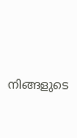നിങ്ങളുടെ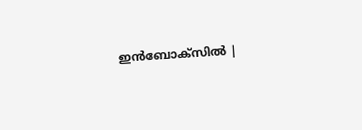ഇൻബോക്സിൽ |